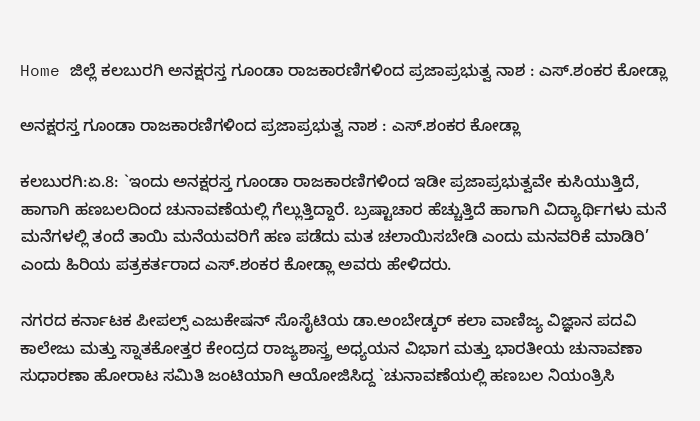Home ಜಿಲ್ಲೆ ಕಲಬುರಗಿ ಅನಕ್ಷರಸ್ತ ಗೂಂಡಾ ರಾಜಕಾರಣಿಗಳಿಂದ ಪ್ರಜಾಪ್ರಭುತ್ವ ನಾಶ : ಎಸ್.ಶಂಕರ ಕೋಡ್ಲಾ

ಅನಕ್ಷರಸ್ತ ಗೂಂಡಾ ರಾಜಕಾರಣಿಗಳಿಂದ ಪ್ರಜಾಪ್ರಭುತ್ವ ನಾಶ : ಎಸ್.ಶಂಕರ ಕೋಡ್ಲಾ

ಕಲಬುರಗಿ:ಏ.8: `ಇಂದು ಅನಕ್ಷರಸ್ತ ಗೂಂಡಾ ರಾಜಕಾರಣಿಗಳಿಂದ ಇಡೀ ಪ್ರಜಾಪ್ರಭುತ್ವವೇ ಕುಸಿಯುತ್ತಿದೆ, ಹಾಗಾಗಿ ಹಣಬಲದಿಂದ ಚುನಾವಣೆಯಲ್ಲಿ ಗೆಲ್ಲುತ್ತಿದ್ದಾರೆ. ಬ್ರಷ್ಟಾಚಾರ ಹೆಚ್ಚುತ್ತಿದೆ ಹಾಗಾಗಿ ವಿದ್ಯಾರ್ಥಿಗಳು ಮನೆ ಮನೆಗಳಲ್ಲಿ ತಂದೆ ತಾಯಿ ಮನೆಯವರಿಗೆ ಹಣ ಪಡೆದು ಮತ ಚಲಾಯಿಸಬೇಡಿ ಎಂದು ಮನವರಿಕೆ ಮಾಡಿರಿ’ ಎಂದು ಹಿರಿಯ ಪತ್ರಕರ್ತರಾದ ಎಸ್.ಶಂಕರ ಕೋಡ್ಲಾ ಅವರು ಹೇಳಿದರು.

ನಗರದ ಕರ್ನಾಟಕ ಪೀಪಲ್ಸ್ ಎಜುಕೇಷನ್ ಸೊಸೈಟಿಯ ಡಾ.ಅಂಬೇಡ್ಕರ್ ಕಲಾ ವಾಣಿಜ್ಯ ವಿಜ್ಞಾನ ಪದವಿ ಕಾಲೇಜು ಮತ್ತು ಸ್ನಾತಕೋತ್ತರ ಕೇಂದ್ರದ ರಾಜ್ಯಶಾಸ್ತ್ರ ಅಧ್ಯಯನ ವಿಭಾಗ ಮತ್ತು ಭಾರತೀಯ ಚುನಾವಣಾ ಸುಧಾರಣಾ ಹೋರಾಟ ಸಮಿತಿ ಜಂಟಿಯಾಗಿ ಆಯೋಜಿಸಿದ್ದ `ಚುನಾವಣೆಯಲ್ಲಿ ಹಣಬಲ ನಿಯಂತ್ರಿಸಿ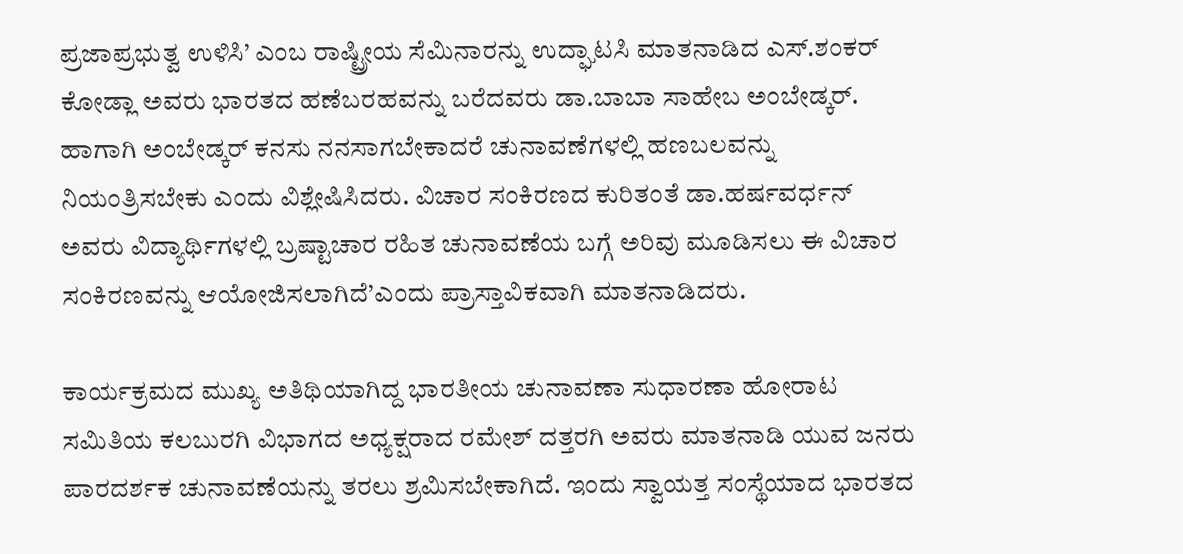ಪ್ರಜಾಪ್ರಭುತ್ವ ಉಳಿಸಿ’ ಎಂಬ ರಾಷ್ಟ್ರೀಯ ಸೆಮಿನಾರನ್ನು ಉದ್ಘಾಟಸಿ ಮಾತನಾಡಿದ ಎಸ್.ಶಂಕರ್ ಕೋಡ್ಲಾ ಅವರು ಭಾರತದ ಹಣೆಬರಹವನ್ನು ಬರೆದವರು ಡಾ.ಬಾಬಾ ಸಾಹೇಬ ಅಂಬೇಡ್ಕರ್. ಹಾಗಾಗಿ ಅಂಬೇಡ್ಕರ್ ಕನಸು ನನಸಾಗಬೇಕಾದರೆ ಚುನಾವಣೆಗಳಲ್ಲಿ ಹಣಬಲವನ್ನು ನಿಯಂತ್ರಿಸಬೇಕು ಎಂದು ವಿಶ್ಲೇಷಿಸಿದರು. ವಿಚಾರ ಸಂಕಿರಣದ ಕುರಿತಂತೆ ಡಾ.ಹರ್ಷವರ್ಧನ್ ಅವರು ವಿದ್ಯಾರ್ಥಿಗಳಲ್ಲಿ ಬ್ರಷ್ಟಾಚಾರ ರಹಿತ ಚುನಾವಣೆಯ ಬಗ್ಗೆ ಅರಿವು ಮೂಡಿಸಲು ಈ ವಿಚಾರ ಸಂಕಿರಣವನ್ನು ಆಯೋಜಿಸಲಾಗಿದೆ’ಎಂದು ಪ್ರಾಸ್ತಾವಿಕವಾಗಿ ಮಾತನಾಡಿದರು.

ಕಾರ್ಯಕ್ರಮದ ಮುಖ್ಯ ಅತಿಥಿಯಾಗಿದ್ದ ಭಾರತೀಯ ಚುನಾವಣಾ ಸುಧಾರಣಾ ಹೋರಾಟ ಸಮಿತಿಯ ಕಲಬುರಗಿ ವಿಭಾಗದ ಅಧ್ಯಕ್ಷರಾದ ರಮೇಶ್ ದತ್ತರಗಿ ಅವರು ಮಾತನಾಡಿ ಯುವ ಜನರು ಪಾರದರ್ಶಕ ಚುನಾವಣೆಯನ್ನು ತರಲು ಶ್ರಮಿಸಬೇಕಾಗಿದೆ. ಇಂದು ಸ್ವಾಯತ್ತ ಸಂಸ್ಥೆಯಾದ ಭಾರತದ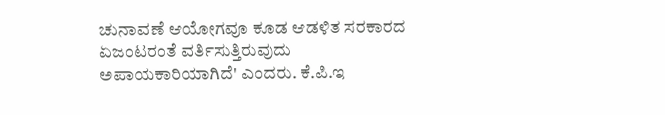ಚುನಾವಣೆ ಆಯೋಗವೂ ಕೂಡ ಆಡಳಿತ ಸರಕಾರದ ಏಜಂಟರಂತೆ ವರ್ತಿಸುತ್ತಿರುವುದು ಅಪಾಯಕಾರಿಯಾಗಿದೆ' ಎಂದರು. ಕೆ.ಪಿ.ಇ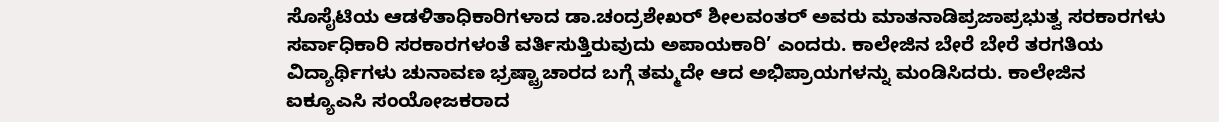ಸೊಸೈಟಿಯ ಆಡಳಿತಾಧಿಕಾರಿಗಳಾದ ಡಾ.ಚಂದ್ರಶೇಖರ್ ಶೀಲವಂತರ್ ಅವರು ಮಾತನಾಡಿಪ್ರಜಾಪ್ರಭುತ್ವ ಸರಕಾರಗಳು ಸರ್ವಾಧಿಕಾರಿ ಸರಕಾರಗಳಂತೆ ವರ್ತಿಸುತ್ತಿರುವುದು ಅಪಾಯಕಾರಿ’ ಎಂದರು. ಕಾಲೇಜಿನ ಬೇರೆ ಬೇರೆ ತರಗತಿಯ ವಿದ್ಯಾರ್ಥಿಗಳು ಚುನಾವಣ ಭ್ರಷ್ಟ್ರಾಚಾರದ ಬಗ್ಗೆ ತಮ್ಮದೇ ಆದ ಅಭಿಪ್ರಾಯಗಳನ್ನು ಮಂಡಿಸಿದರು. ಕಾಲೇಜಿನ ಐಕ್ಯೂಎಸಿ ಸಂಯೋಜಕರಾದ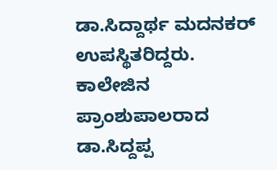ಡಾ.ಸಿದ್ದಾರ್ಥ ಮದನಕರ್ ಉಪಸ್ಥಿತರಿದ್ದರು. ಕಾಲೇಜಿನ ಪ್ರಾಂಶುಪಾಲರಾದ ಡಾ.ಸಿದ್ದಪ್ಪ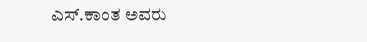ಎಸ್.ಕಾಂತ ಅವರು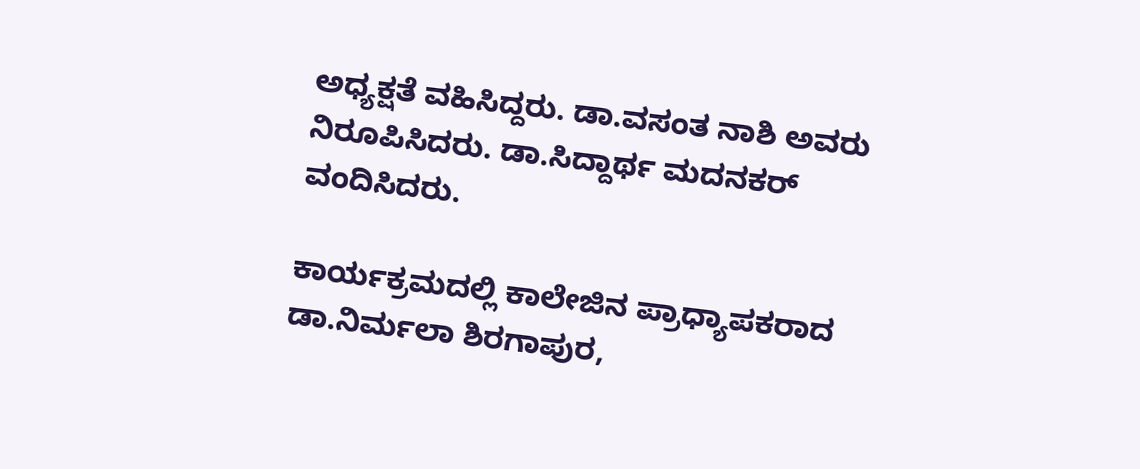ಅಧ್ಯಕ್ಷತೆ ವಹಿಸಿದ್ದರು. ಡಾ.ವಸಂತ ನಾಶಿ ಅವರು ನಿರೂಪಿಸಿದರು. ಡಾ.ಸಿದ್ದಾರ್ಥ ಮದನಕರ್ ವಂದಿಸಿದರು.

ಕಾರ್ಯಕ್ರಮದಲ್ಲಿ ಕಾಲೇಜಿನ ಪ್ರಾಧ್ಯಾಪಕರಾದ ಡಾ.ನಿರ್ಮಲಾ ಶಿರಗಾಪುರ,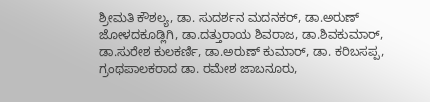ಶ್ರೀಮತಿ ಕೌಶಲ್ಯ, ಡಾ. ಸುದರ್ಶನ ಮದನಕರ್, ಡಾ.ಅರುಣ್ ಜೋಳದಕೂಡ್ಲಿಗಿ, ಡಾ.ದತ್ತುರಾಯ ಶಿವರಾಜ, ಡಾ.ಶಿವಕುಮಾರ್, ಡಾ.ಸುರೇಶ ಕುಲಕರ್ಣಿ, ಡಾ.ಅರುಣ್ ಕುಮಾರ್, ಡಾ. ಕರಿಬಸಪ್ಪ, ಗ್ರಂಥಪಾಲಕರಾದ ಡಾ. ರಮೇಶ ಜಾಬನೂರು,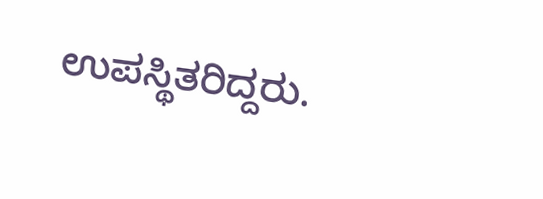ಉಪಸ್ಥಿತರಿದ್ದರು.